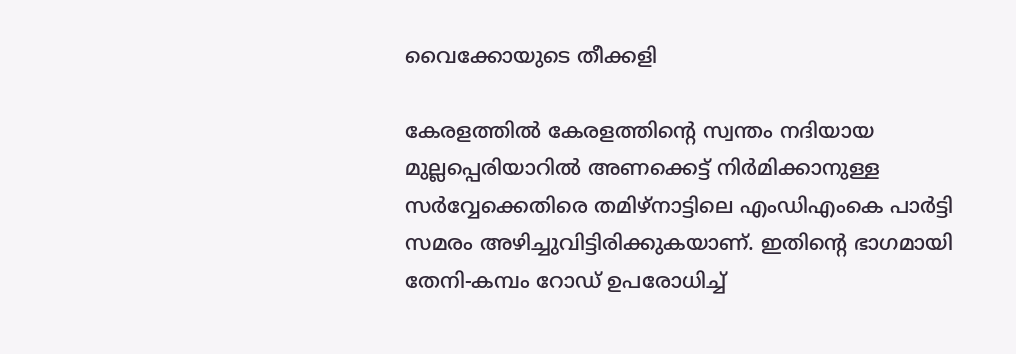വൈക്കോയുടെ തീക്കളി

കേരളത്തില്‍ കേരളത്തിന്റെ സ്വന്തം നദിയായ മുല്ലപ്പെരിയാറില്‍ അണക്കെട്ട്‌ നിര്‍മിക്കാനുള്ള സര്‍വ്വേക്കെതിരെ തമിഴ്‌നാട്ടിലെ എംഡിഎംകെ പാര്‍ട്ടി സമരം അഴിച്ചുവിട്ടിരിക്കുകയാണ്‌. ഇതിന്റെ ഭാഗമായി തേനി-കമ്പം റോഡ്‌ ഉപരോധിച്ച്‌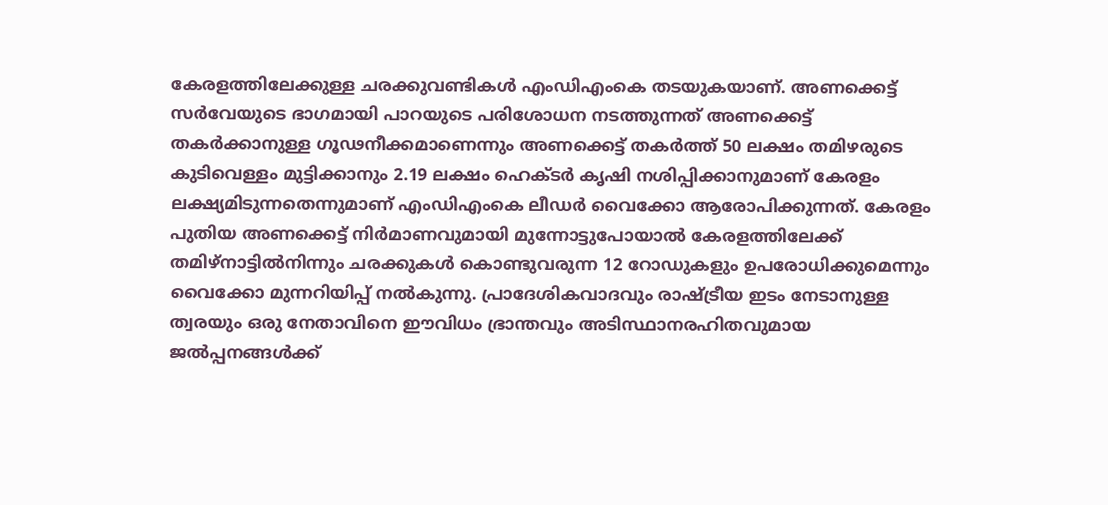കേരളത്തിലേക്കുള്ള ചരക്കുവണ്ടികള്‍ എംഡിഎംകെ തടയുകയാണ്‌. അണക്കെട്ട്‌ സര്‍വേയുടെ ഭാഗമായി പാറയുടെ പരിശോധന നടത്തുന്നത്‌ അണക്കെട്ട്‌ തകര്‍ക്കാനുള്ള ഗൂഢനീക്കമാണെന്നും അണക്കെട്ട്‌ തകര്‍ത്ത്‌ 50 ലക്ഷം തമിഴരുടെ കുടിവെള്ളം മുട്ടിക്കാനും 2.19 ലക്ഷം ഹെക്ടര്‍ കൃഷി നശിപ്പിക്കാനുമാണ്‌ കേരളം ലക്ഷ്യമിടുന്നതെന്നുമാണ്‌ എംഡിഎംകെ ലീഡര്‍ വൈക്കോ ആരോപിക്കുന്നത്‌. കേരളം പുതിയ അണക്കെട്ട്‌ നിര്‍മാണവുമായി മുന്നോട്ടുപോയാല്‍ കേരളത്തിലേക്ക്‌ തമിഴ്‌നാട്ടില്‍നിന്നും ചരക്കുകള്‍ കൊണ്ടുവരുന്ന 12 റോഡുകളും ഉപരോധിക്കുമെന്നും വൈക്കോ മുന്നറിയിപ്പ്‌ നല്‍കുന്നു. പ്രാദേശികവാദവും രാഷ്ട്രീയ ഇടം നേടാനുള്ള ത്വരയും ഒരു നേതാവിനെ ഈവിധം ഭ്രാന്തവും അടിസ്ഥാനരഹിതവുമായ ജല്‍പ്പനങ്ങള്‍ക്ക്‌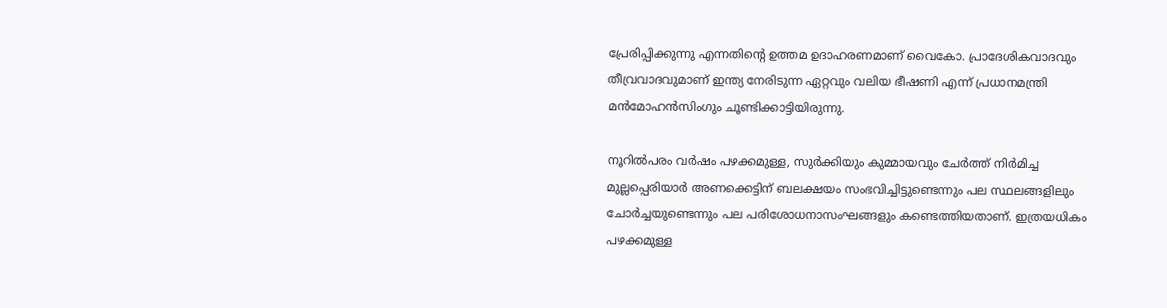പ്രേരിപ്പിക്കുന്നു എന്നതിന്റെ ഉത്തമ ഉദാഹരണമാണ്‌ വൈകോ. പ്രാദേശികവാദവും തീവ്രവാദവുമാണ്‌ ഇന്ത്യ നേരിടുന്ന ഏറ്റവും വലിയ ഭീഷണി എന്ന്‌ പ്രധാനമന്ത്രി മന്‍മോഹന്‍സിംഗും ചൂണ്ടിക്കാട്ടിയിരുന്നു.

നൂറില്‍പരം വര്‍ഷം പഴക്കമുള്ള, സുര്‍ക്കിയും കുമ്മായവും ചേര്‍ത്ത്‌ നിര്‍മിച്ച മുല്ലപ്പെരിയാര്‍ അണക്കെട്ടിന്‌ ബലക്ഷയം സംഭവിച്ചിട്ടുണ്ടെന്നും പല സ്ഥലങ്ങളിലും ചോര്‍ച്ചയുണ്ടെന്നും പല പരിശോധനാസംഘങ്ങളും കണ്ടെത്തിയതാണ്‌. ഇത്രയധികം പഴക്കമുള്ള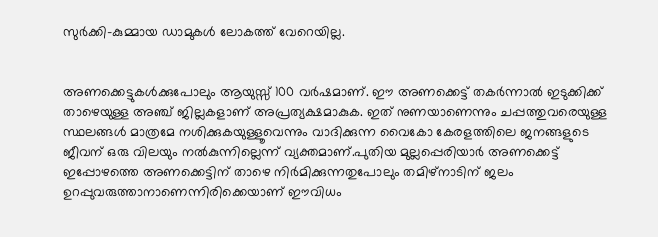സുര്‍ക്കി-കുമ്മായ ഡാമുകള്‍ ലോകത്ത്‌ വേറെയില്ല.


അണക്കെട്ടുകള്‍ക്കുപോലും ആയുസ്സ്‌ 100 വര്‍ഷമാണ്‌. ഈ അണക്കെട്ട്‌ തകര്‍ന്നാല്‍ ഇടുക്കിക്ക്‌ താഴെയുള്ള അഞ്ച്‌ ജില്ലകളാണ്‌ അപ്രത്യക്ഷമാകുക. ഇത്‌ നുണയാണെന്നും ചപ്പത്തുവരെയുള്ള സ്ഥലങ്ങള്‍ മാത്രമേ നശിക്കുകയുള്ളൂവെന്നും വാദിക്കുന്ന വൈകോ കേരളത്തിലെ ജനങ്ങളുടെ ജീവന്‌ ഒരു വിലയും നല്‍കുന്നില്ലെന്ന്‌ വ്യക്തമാണ്‌.പുതിയ മുല്ലപ്പെരിയാര്‍ അണക്കെട്ട്‌ ഇപ്പോഴത്തെ അണക്കെട്ടിന്‌ താഴെ നിര്‍മിക്കുന്നതുപോലും തമിഴ്‌നാടിന്‌ ജലം ഉറപ്പുവരുത്താനാണെന്നിരിക്കെയാണ്‌ ഈവിധം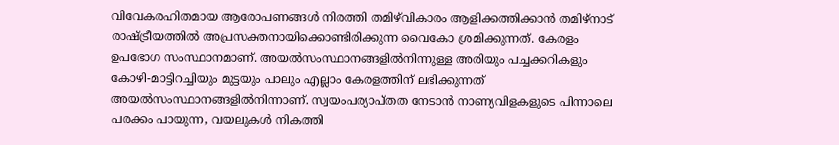വിവേകരഹിതമായ ആരോപണങ്ങള്‍ നിരത്തി തമിഴ്‌വികാരം ആളിക്കത്തിക്കാന്‍ തമിഴ്‌നാട്‌ രാഷ്ട്രീയത്തില്‍ അപ്രസക്തനായിക്കൊണ്ടിരിക്കുന്ന വൈകോ ശ്രമിക്കുന്നത്‌. കേരളം ഉപഭോഗ സംസ്ഥാനമാണ്‌. അയല്‍സംസ്ഥാനങ്ങളില്‍നിന്നുള്ള അരിയും പച്ചക്കറികളും കോഴി-മാട്ടിറച്ചിയും മുട്ടയും പാലും എല്ലാം കേരളത്തിന്‌ ലഭിക്കുന്നത്‌ അയല്‍സംസ്ഥാനങ്ങളില്‍നിന്നാണ്‌. സ്വയംപര്യാപ്തത നേടാന്‍ നാണ്യവിളകളുടെ പിന്നാലെ പരക്കം പായുന്ന, വയലുകള്‍ നികത്തി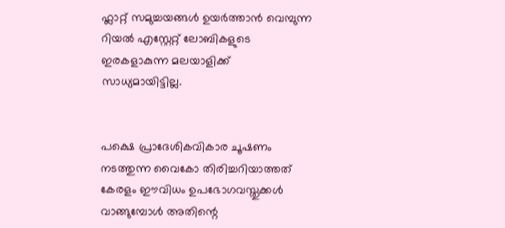ഫ്ലാറ്റ്‌ സമുച്ചയങ്ങള്‍ ഉയര്‍ത്താന്‍ വെമ്പുന്ന റിയല്‍ എസ്റ്റേറ്റ്‌ ലോബികളുടെ ഇരകളാകുന്ന മലയാളിക്ക്‌ സാധ്യമായിട്ടില്ല.


പക്ഷെ പ്രാദേശികവികാര ചൂഷണം നടത്തുന്ന വൈകോ തിരിച്ചറിയാത്തത്‌ കേരളം ഈവിധം ഉപഭോഗവസ്തുക്കള്‍ വാങ്ങുമ്പോള്‍ അതിന്റെ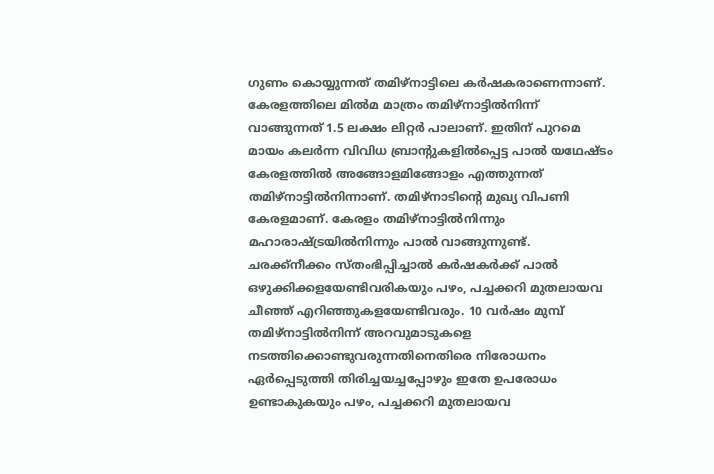ഗുണം കൊയ്യുന്നത്‌ തമിഴ്‌നാട്ടിലെ കര്‍ഷകരാണെന്നാണ്‌. കേരളത്തിലെ മില്‍മ മാത്രം തമിഴ്‌നാട്ടില്‍നിന്ന്‌ വാങ്ങുന്നത്‌ 1.5 ലക്ഷം ലിറ്റര്‍ പാലാണ്‌. ഇതിന്‌ പുറമെ മായം കലര്‍ന്ന വിവിധ ബ്രാന്റുകളില്‍പ്പെട്ട പാല്‍ യഥേഷ്ടം കേരളത്തില്‍ അങ്ങോളമിങ്ങോളം എത്തുന്നത്‌ തമിഴ്‌നാട്ടില്‍നിന്നാണ്‌. തമിഴ്‌നാടിന്റെ മുഖ്യ വിപണി കേരളമാണ്‌. കേരളം തമിഴ്‌നാട്ടില്‍നിന്നും മഹാരാഷ്ട്രയില്‍നിന്നും പാല്‍ വാങ്ങുന്നുണ്ട്‌. ചരക്ക്നീക്കം സ്തംഭിപ്പിച്ചാല്‍ കര്‍ഷകര്‍ക്ക്‌ പാല്‍ ഒഴുക്കിക്കളയേണ്ടിവരികയും പഴം, പച്ചക്കറി മുതലായവ ചീഞ്ഞ്‌ എറിഞ്ഞുകളയേണ്ടിവരും. 10 വര്‍ഷം മുമ്പ്‌ തമിഴ്‌നാട്ടില്‍നിന്ന്‌ അറവുമാടുകളെ നടത്തിക്കൊണ്ടുവരുന്നതിനെതിരെ നിരോധനം ഏര്‍പ്പെടുത്തി തിരിച്ചയച്ചപ്പോഴും ഇതേ ഉപരോധം ഉണ്ടാകുകയും പഴം, പച്ചക്കറി മുതലായവ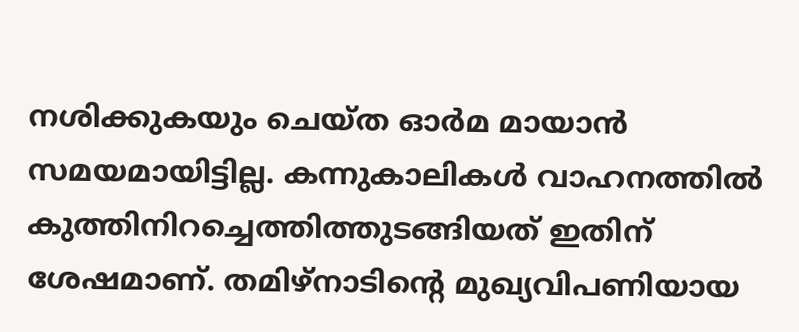നശിക്കുകയും ചെയ്ത ഓര്‍മ മായാന്‍ സമയമായിട്ടില്ല. കന്നുകാലികള്‍ വാഹനത്തില്‍ കുത്തിനിറച്ചെത്തിത്തുടങ്ങിയത്‌ ഇതിന്‌ ശേഷമാണ്‌. തമിഴ്‌നാടിന്റെ മുഖ്യവിപണിയായ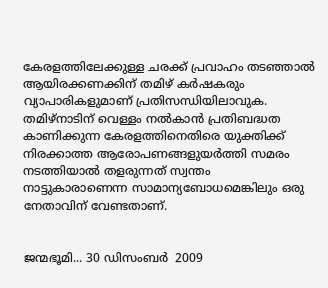കേരളത്തിലേക്കുള്ള ചരക്ക്‌ പ്രവാഹം തടഞ്ഞാല്‍ ആയിരക്കണക്കിന്‌ തമിഴ്‌ കര്‍ഷകരും വ്യാപാരികളുമാണ്‌ പ്രതിസന്ധിയിലാവുക. തമിഴ്‌നാടിന്‌ വെള്ളം നല്‍കാന്‍ പ്രതിബദ്ധത കാണിക്കുന്ന കേരളത്തിനെതിരെ യുക്തിക്ക്‌ നിരക്കാത്ത ആരോപണങ്ങളുയര്‍ത്തി സമരം നടത്തിയാല്‍ തളരുന്നത്‌ സ്വന്തം നാട്ടുകാരാണെന്ന സാമാന്യബോധമെങ്കിലും ഒരു നേതാവിന്‌ വേണ്ടതാണ്‌.


ജന്മഭൂമി... 30 ഡിസംബര്‍  2009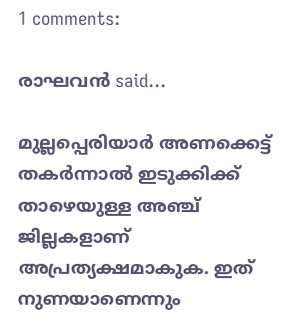1 comments:

രാഘവന്‍‌‌‌‌‌‌ said...

മുല്ലപ്പെരിയാര്‍ അണക്കെട്ട്‌ തകര്‍ന്നാല്‍ ഇടുക്കിക്ക്‌ താഴെയുള്ള അഞ്ച്‌ ജില്ലകളാണ്‌ അപ്രത്യക്ഷമാകുക. ഇത്‌ നുണയാണെന്നും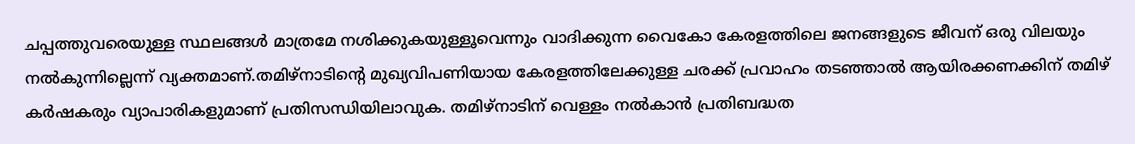ചപ്പത്തുവരെയുള്ള സ്ഥലങ്ങള്‍ മാത്രമേ നശിക്കുകയുള്ളൂവെന്നും വാദിക്കുന്ന വൈകോ കേരളത്തിലെ ജനങ്ങളുടെ ജീവന്‌ ഒരു വിലയും നല്‍കുന്നില്ലെന്ന്‌ വ്യക്തമാണ്.തമിഴ്‌നാടിന്റെ മുഖ്യവിപണിയായ കേരളത്തിലേക്കുള്ള ചരക്ക്‌ പ്രവാഹം തടഞ്ഞാല്‍ ആയിരക്കണക്കിന്‌ തമിഴ്‌ കര്‍ഷകരും വ്യാപാരികളുമാണ്‌ പ്രതിസന്ധിയിലാവുക. തമിഴ്‌നാടിന്‌ വെള്ളം നല്‍കാന്‍ പ്രതിബദ്ധത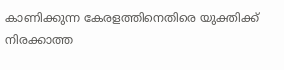കാണിക്കുന്ന കേരളത്തിനെതിരെ യുക്തിക്ക്‌ നിരക്കാത്ത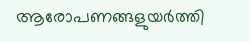ആരോപണങ്ങളുയര്‍ത്തി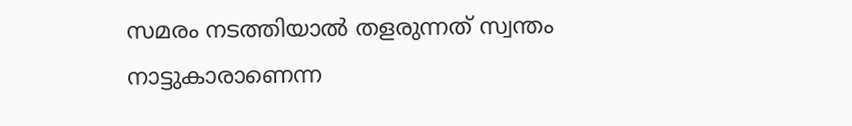സമരം നടത്തിയാല്‍ തളരുന്നത്‌ സ്വന്തം നാട്ടുകാരാണെന്ന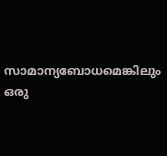സാമാന്യബോധമെങ്കിലും ഒരു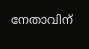നേതാവിന്‌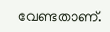വേണ്ടതാണ്‌.